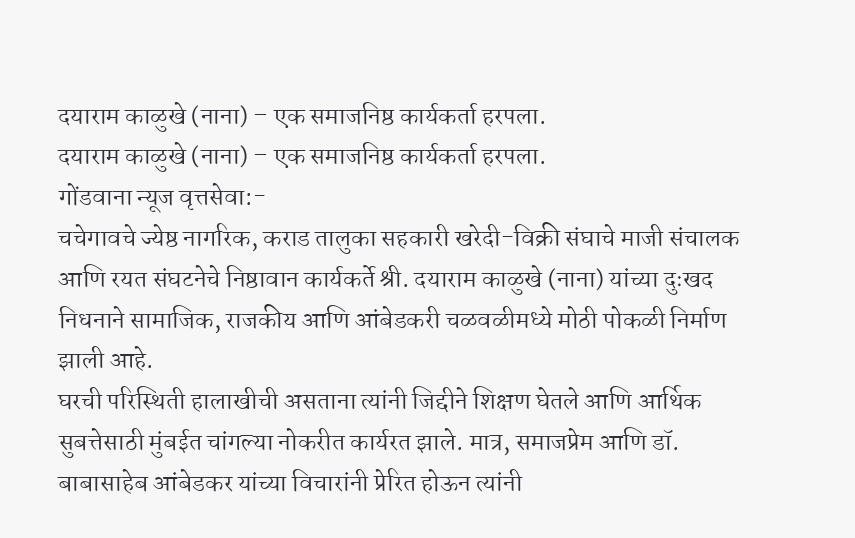दयाराम काळुखे (नाना) – एक समाजनिष्ठ कार्यकर्ता हरपला.
दयाराम काळुखे (नाना) – एक समाजनिष्ठ कार्यकर्ता हरपला.
गोंडवाना न्यूज वृत्तसेवा:-
चचेगावचे ज्येष्ठ नागरिक, कराड तालुका सहकारी खरेदी-विक्री संघाचे माजी संचालक आणि रयत संघटनेचे निष्ठावान कार्यकर्ते श्री. दयाराम काळुखे (नाना) यांच्या दुःखद निधनाने सामाजिक, राजकीय आणि आंबेडकरी चळवळीमध्ये मोठी पोकळी निर्माण झाली आहे.
घरची परिस्थिती हालाखीची असताना त्यांनी जिद्दीने शिक्षण घेतले आणि आर्थिक सुबत्तेसाठी मुंबईत चांगल्या नोकरीत कार्यरत झाले. मात्र, समाजप्रेम आणि डॉ. बाबासाहेब आंबेडकर यांच्या विचारांनी प्रेरित होऊन त्यांनी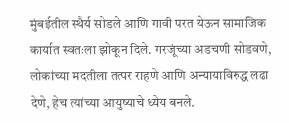मुंबईतील स्थैर्य सोडले आणि गावी परत येऊन सामाजिक कार्यात स्वतःला झोकून दिले. गरजूंच्या अडचणी सोडवणे, लोकांच्या मदतीला तत्पर राहणे आणि अन्यायाविरुद्ध लढा देणे, हेच त्यांच्या आयुष्याचे ध्येय बनले.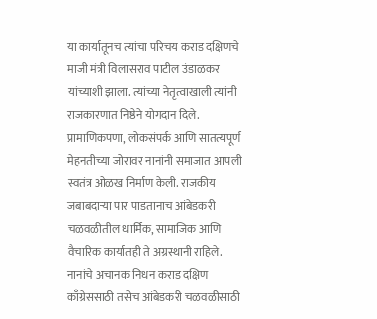या कार्यातूनच त्यांचा परिचय कराड दक्षिणचे माजी मंत्री विलासराव पाटील उंडाळकर यांच्याशी झाला. त्यांच्या नेतृत्वाखाली त्यांनी राजकारणात निष्ठेने योगदान दिले. प्रामाणिकपणा, लोकसंपर्क आणि सातत्यपूर्ण मेहनतीच्या जोरावर नानांनी समाजात आपली स्वतंत्र ओळख निर्माण केली. राजकीय जबाबदाऱ्या पार पाडतानाच आंबेडकरी चळवळीतील धार्मिक, सामाजिक आणि वैचारिक कार्यातही ते अग्रस्थानी राहिले.
नानांचे अचानक निधन कराड दक्षिण काँग्रेससाठी तसेच आंबेडकरी चळवळीसाठी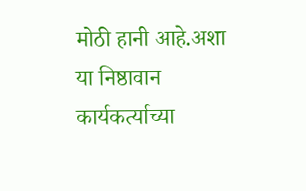मोठी हानी आहे.अशा या निष्ठावान कार्यकर्त्याच्या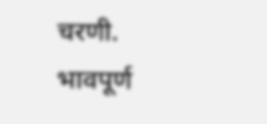चरणी.
भावपूर्ण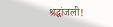श्रद्धांजली!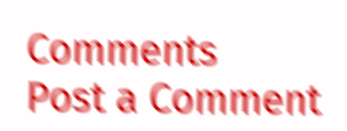Comments
Post a Comment